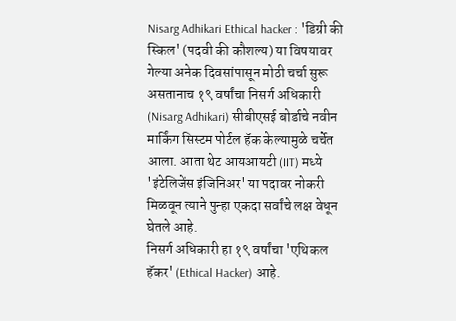Nisarg Adhikari Ethical hacker : 'डिग्री की स्किल' (पदवी की कौशल्य) या विषयावर गेल्या अनेक दिवसांपासून मोठी चर्चा सुरू असतानाच १९ वर्षांचा निसर्ग अधिकारी (Nisarg Adhikari) सीबीएसई बोर्डाचे नवीन मार्किंग सिस्टम पोर्टल हॅक केल्यामुळे चर्चेत आला. आता थेट आयआयटी (IIT) मध्ये 'इंटेलिजेंस इंजिनिअर' या पदावर नोकरी मिळवून त्याने पुन्हा एकदा सर्वांचे लक्ष वेधून घेतले आहे.
निसर्ग अधिकारी हा १९ वर्षांचा 'एथिकल हॅकर' (Ethical Hacker) आहे.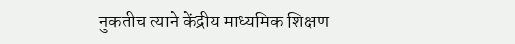नुकतीच त्याने केंद्रीय माध्यमिक शिक्षण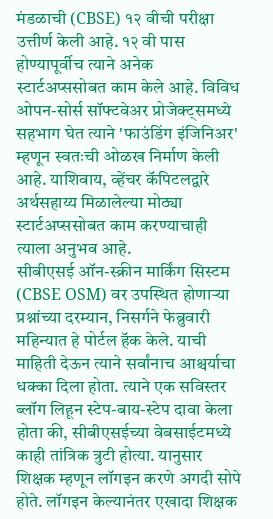मंडळाची (CBSE) १२ वीची परीक्षा उत्तीर्ण केली आहे. १२ वी पास होण्यापूर्वीच त्याने अनेक स्टार्टअप्ससोबत काम केले आहे. विविध ओपन-सोर्स सॉफ्टवेअर प्रोजेक्ट्समध्ये सहभाग घेत त्याने 'फाउंडिंग इंजिनिअर' म्हणून स्वतःची ओळख निर्माण केली आहे. याशिवाय, व्हेंचर कॅपिटलद्वारे अर्थसहाय्य मिळालेल्या मोठ्या स्टार्टअप्ससोबत काम करण्याचाही त्याला अनुभव आहे.
सीबीएसई ऑन-स्क्रीन मार्किंग सिस्टम (CBSE OSM) वर उपस्थित होणाऱ्या प्रश्नांच्या दरम्यान, निसर्गने फेब्रुवारी महिन्यात हे पोर्टल हॅक केले. याची माहिती देऊन त्याने सर्वांनाच आश्चर्याचा धक्का दिला होता. त्याने एक सविस्तर ब्लॉग लिहून स्टेप-बाय-स्टेप दावा केला होता की, सीबीएसईच्या वेबसाईटमध्ये काही तांत्रिक त्रुटी होत्या. यानुसार शिक्षक म्हणून लॉगइन करणे अगदी सोपे होते. लॉगइन केल्यानंतर एखादा शिक्षक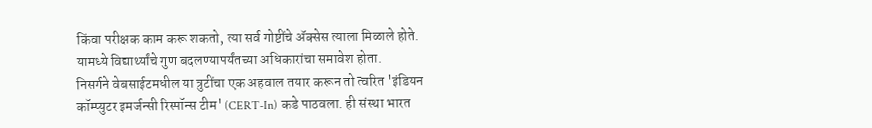किंवा परीक्षक काम करू शकतो, त्या सर्व गोष्टींचे ॲक्सेस त्याला मिळाले होते. यामध्ये विद्यार्थ्यांचे गुण बदलण्यापर्यंतच्या अधिकारांचा समावेश होता.
निसर्गने वेबसाईटमधील या त्रुटींचा एक अहवाल तयार करून तो त्वरित 'इंडियन कॉम्प्युटर इमर्जन्सी रिस्पॉन्स टीम' (CERT-In) कडे पाठवला. ही संस्था भारत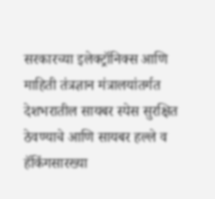सरकारच्या इलेक्ट्रॉनिक्स आणि माहिती तंत्रज्ञान मंत्रालयांतर्गत देशभरातील सायबर स्पेस सुरक्षित ठेवण्याचे आणि सायबर हल्ले व हॅकिंगसारख्या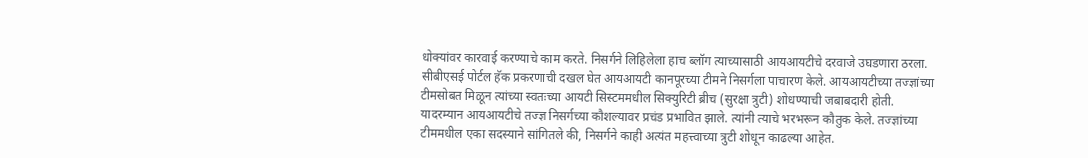धोक्यांवर कारवाई करण्याचे काम करते. निसर्गने लिहिलेला हाच ब्लॉग त्याच्यासाठी आयआयटीचे दरवाजे उघडणारा ठरला.
सीबीएसई पोर्टल हॅक प्रकरणाची दखल घेत आयआयटी कानपूरच्या टीमने निसर्गला पाचारण केले. आयआयटीच्या तज्ज्ञांच्या टीमसोबत मिळून त्यांच्या स्वतःच्या आयटी सिस्टममधील सिक्युरिटी ब्रीच (सुरक्षा त्रुटी) शोधण्याची जबाबदारी होती. यादरम्यान आयआयटीचे तज्ज्ञ निसर्गच्या कौशल्यावर प्रचंड प्रभावित झाले. त्यांनी त्याचे भरभरून कौतुक केले. तज्ज्ञांच्या टीममधील एका सदस्याने सांगितले की, निसर्गने काही अत्यंत महत्त्वाच्या त्रुटी शोधून काढल्या आहेत.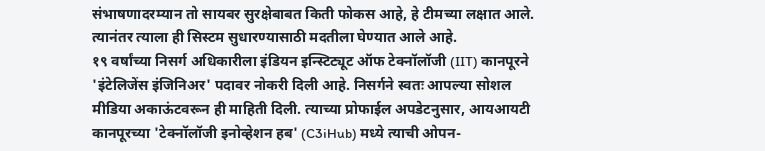संभाषणादरम्यान तो सायबर सुरक्षेबाबत किती फोकस आहे, हे टीमच्या लक्षात आले. त्यानंतर त्याला ही सिस्टम सुधारण्यासाठी मदतीला घेण्यात आले आहे.
१९ वर्षांच्या निसर्ग अधिकारीला इंडियन इन्स्टिट्यूट ऑफ टेक्नॉलॉजी (IIT) कानपूरने 'इंटेलिजेंस इंजिनिअर' पदावर नोकरी दिली आहे. निसर्गने स्वतः आपल्या सोशल मीडिया अकाऊंटवरून ही माहिती दिली. त्याच्या प्रोफाईल अपडेटनुसार, आयआयटी कानपूरच्या 'टेक्नॉलॉजी इनोव्हेशन हब' (C3iHub) मध्ये त्याची ओपन-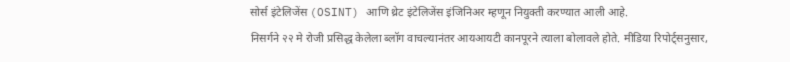सोर्स इंटेलिजेंस (OSINT) आणि थ्रेट इंटेलिजेंस इंजिनिअर म्हणून नियुक्ती करण्यात आली आहे.
निसर्गने २२ मे रोजी प्रसिद्ध केलेला ब्लॉग वाचल्यानंतर आयआयटी कानपूरने त्याला बोलावले होते. मीडिया रिपोर्ट्सनुसार,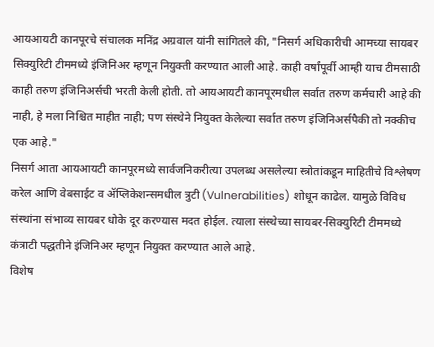आयआयटी कानपूरचे संचालक मनिंद्र अग्रवाल यांनी सांगितले की, "निसर्ग अधिकारीची आमच्या सायबर सिक्युरिटी टीममध्ये इंजिनिअर म्हणून नियुक्ती करण्यात आली आहे. काही वर्षांपूर्वी आम्ही याच टीमसाठी काही तरुण इंजिनिअर्सची भरती केली होती. तो आयआयटी कानपूरमधील सर्वात तरुण कर्मचारी आहे की नाही, हे मला निश्चित माहीत नाही; पण संस्थेने नियुक्त केलेल्या सर्वात तरुण इंजिनिअर्सपैकी तो नक्कीच एक आहे."
निसर्ग आता आयआयटी कानपूरमध्ये सार्वजनिकरीत्या उपलब्ध असलेल्या स्त्रोतांकडून माहितीचे विश्लेषण करेल आणि वेबसाईट व ॲप्लिकेशन्समधील त्रुटी (Vulnerabilities) शोधून काढेल. यामुळे विविध संस्थांना संभाव्य सायबर धोके दूर करण्यास मदत होईल. त्याला संस्थेच्या सायबर-सिक्युरिटी टीममध्ये कंत्राटी पद्धतीने इंजिनिअर म्हणून नियुक्त करण्यात आले आहे.
विशेष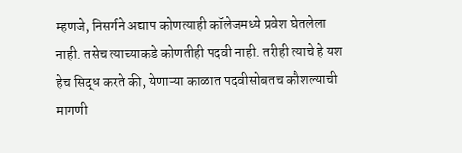म्हणजे, निसर्गने अद्याप कोणत्याही कॉलेजमध्ये प्रवेश घेतलेला नाही. तसेच त्याच्याकडे कोणतीही पदवी नाही. तरीही त्याचे हे यश हेच सिद्ध करते की, येणाऱ्या काळात पदवीसोबतच कौशल्याची मागणी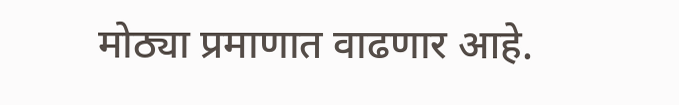मोठ्या प्रमाणात वाढणार आहे.